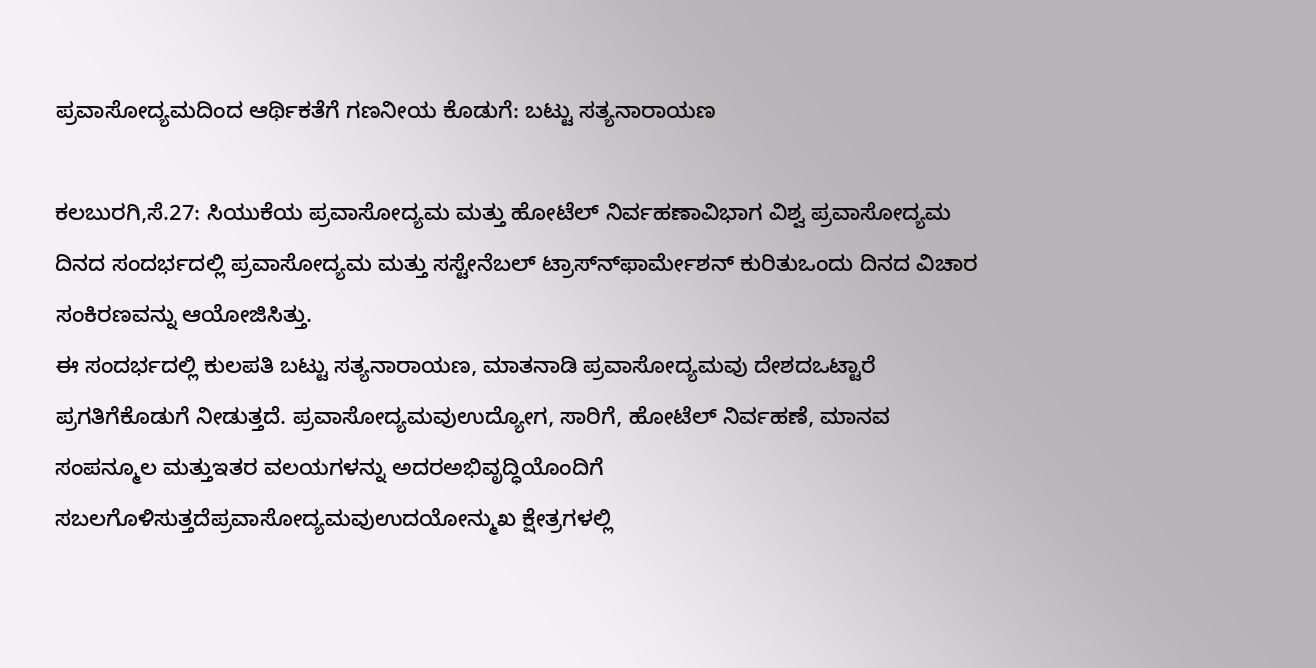ಪ್ರವಾಸೋದ್ಯಮದಿಂದ ಆರ್ಥಿಕತೆಗೆ ಗಣನೀಯ ಕೊಡುಗೆ: ಬಟ್ಟು ಸತ್ಯನಾರಾಯಣ

ಕಲಬುರಗಿ,ಸೆ.27: ಸಿಯುಕೆಯ ಪ್ರವಾಸೋದ್ಯಮ ಮತ್ತು ಹೋಟೆಲ್ ನಿರ್ವಹಣಾವಿಭಾಗ ವಿಶ್ವ ಪ್ರವಾಸೋದ್ಯಮ ದಿನದ ಸಂದರ್ಭದಲ್ಲಿ ಪ್ರವಾಸೋದ್ಯಮ ಮತ್ತು ಸಸ್ಟೇನೆಬಲ್ ಟ್ರಾಸ್ನ್‍ಫಾರ್ಮೇಶನ್ ಕುರಿತುಒಂದು ದಿನದ ವಿಚಾರ ಸಂಕಿರಣವನ್ನು ಆಯೋಜಿಸಿತ್ತು.
ಈ ಸಂದರ್ಭದಲ್ಲಿ ಕುಲಪತಿ ಬಟ್ಟು ಸತ್ಯನಾರಾಯಣ, ಮಾತನಾಡಿ ಪ್ರವಾಸೋದ್ಯಮವು ದೇಶದಒಟ್ಟಾರೆ ಪ್ರಗತಿಗೆಕೊಡುಗೆ ನೀಡುತ್ತದೆ. ಪ್ರವಾಸೋದ್ಯಮವುಉದ್ಯೋಗ, ಸಾರಿಗೆ, ಹೋಟೆಲ್ ನಿರ್ವಹಣೆ, ಮಾನವ ಸಂಪನ್ಮೂಲ ಮತ್ತುಇತರ ವಲಯಗಳನ್ನು ಅದರಅಭಿವೃದ್ಧಿಯೊಂದಿಗೆ ಸಬಲಗೊಳಿಸುತ್ತದೆಪ್ರವಾಸೋದ್ಯಮವುಉದಯೋನ್ಮುಖ ಕ್ಷೇತ್ರಗಳಲ್ಲಿ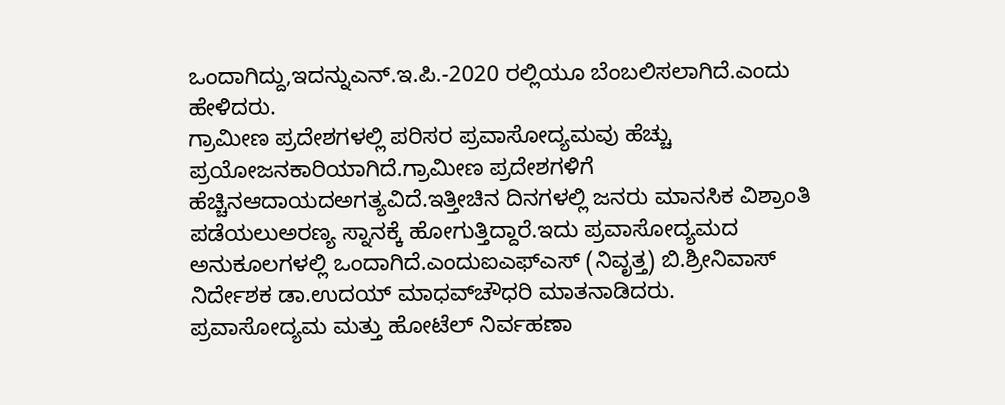ಒಂದಾಗಿದ್ದು,ಇದನ್ನುಎನ್.ಇ.ಪಿ.-2020 ರಲ್ಲಿಯೂ ಬೆಂಬಲಿಸಲಾಗಿದೆ.ಎಂದು ಹೇಳಿದರು.
ಗ್ರಾಮೀಣ ಪ್ರದೇಶಗಳಲ್ಲಿ ಪರಿಸರ ಪ್ರವಾಸೋದ್ಯಮವು ಹೆಚ್ಚು ಪ್ರಯೋಜನಕಾರಿಯಾಗಿದೆ.ಗ್ರಾಮೀಣ ಪ್ರದೇಶಗಳಿಗೆ ಹೆಚ್ಚಿನಆದಾಯದಅಗತ್ಯವಿದೆ.ಇತ್ತೀಚಿನ ದಿನಗಳಲ್ಲಿ ಜನರು ಮಾನಸಿಕ ವಿಶ್ರಾಂತಿ ಪಡೆಯಲುಅರಣ್ಯ ಸ್ನಾನಕ್ಕೆ ಹೋಗುತ್ತಿದ್ದಾರೆ.ಇದು ಪ್ರವಾಸೋದ್ಯಮದ ಅನುಕೂಲಗಳಲ್ಲಿ ಒಂದಾಗಿದೆ.ಎಂದುಐಎಫ್‍ಎಸ್ (ನಿವೃತ್ತ) ಬಿ.ಶ್ರೀನಿವಾಸ್ ನಿರ್ದೇಶಕ ಡಾ.ಉದಯ್ ಮಾಧವ್‍ಚೌಧರಿ ಮಾತನಾಡಿದರು.
ಪ್ರವಾಸೋದ್ಯಮ ಮತ್ತು ಹೋಟೆಲ್ ನಿರ್ವಹಣಾ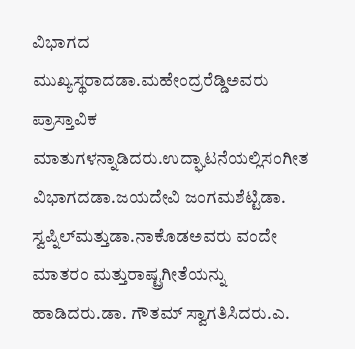ವಿಭಾಗದ ಮುಖ್ಯಸ್ಥರಾದಡಾ.ಮಹೇಂದ್ರರೆಡ್ಡಿಅವರು ಪ್ರಾಸ್ತಾವಿಕ ಮಾತುಗಳನ್ನಾಡಿದರು.ಉದ್ಘಾಟನೆಯಲ್ಲಿಸಂಗೀತ ವಿಭಾಗದಡಾ.ಜಯದೇವಿ ಜಂಗಮಶೆಟ್ಟಿಡಾ. ಸ್ವಪ್ನಿಲ್‍ಮತ್ತುಡಾ.ನಾಕೊಡಅವರು ವಂದೇ ಮಾತರಂ ಮತ್ತುರಾಷ್ಟ್ರಗೀತೆಯನ್ನು ಹಾಡಿದರು.ಡಾ. ಗೌತಮ್ ಸ್ವಾಗತಿಸಿದರು.ಎ.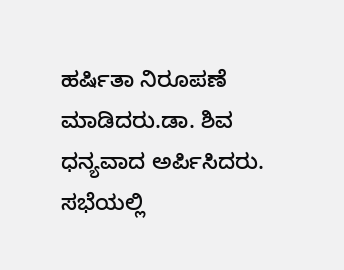ಹರ್ಷಿತಾ ನಿರೂಪಣೆ ಮಾಡಿದರು.ಡಾ. ಶಿವ ಧನ್ಯವಾದ ಅರ್ಪಿಸಿದರು.
ಸಭೆಯಲ್ಲಿ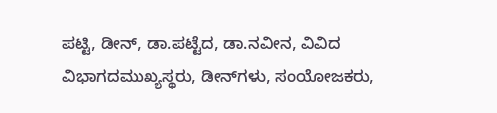ಪಟ್ಟಿ, ಡೀನ್, ಡಾ.ಪಟ್ಟೆದ, ಡಾ.ನವೀನ, ವಿವಿದ ವಿಭಾಗದಮುಖ್ಯಸ್ಥರು, ಡೀನ್‍ಗಳು, ಸಂಯೋಜಕರು,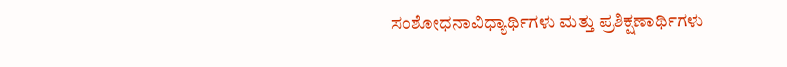ಸಂಶೋಧನಾವಿಧ್ಯಾರ್ಥಿಗಳು ಮತ್ತು ಪ್ರಶಿಕ್ಷಣಾರ್ಥಿಗಳು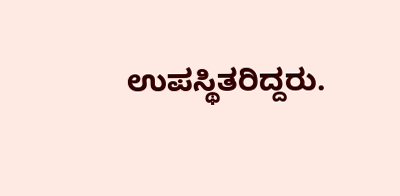ಉಪಸ್ಥಿತರಿದ್ದರು.